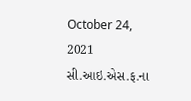October 24, 2021
સી.આઇ.એસ.ફ.ના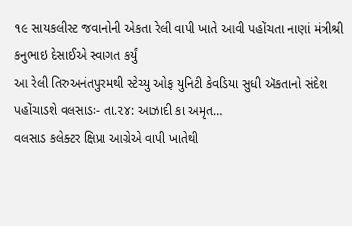૧૯ સાયકલીસ્ટ જવાનોની એકતા રેલી વાપી ખાતે આવી પહોંચતા નાણાં મંત્રીશ્રી કનુભાઇ દેસાઈએ સ્વાગત કર્યું
આ રેલી તિરુઅનંતપુરમથી સ્ટેચ્યુ ઓફ યુનિટી કેવડિયા સુધી ઍકતાનો સંદેશ પહોંચાડશે વલસાડઃ- તા.૨૪: આઝાદી કા અમૃત…
વલસાડ કલેક્ટર ક્ષિપ્રા આગ્રેએ વાપી ખાતેથી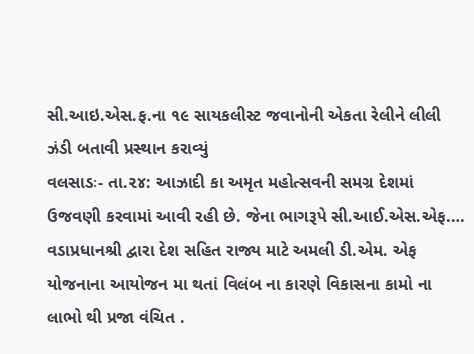સી.આઇ.એસ.ફ.ના ૧૯ સાયકલીસ્ટ જવાનોની એકતા રેલીને લીલી ઝંડી બતાવી પ્રસ્થાન કરાવ્યું
વલસાડઃ- તા.૨૪: આઝાદી કા અમૃત મહોત્સવની સમગ્ર દેશમાં ઉજવણી કરવામાં આવી રહી છે. જેના ભાગરૂપે સી.આઈ.એસ.એફ.…
વડાપ્રધાનશ્રી દ્વારા દેશ સહિત રાજ્ય માટે અમલી ડી.એમ. એફ યોજનાના આયોજન મા થતાં વિલંબ ના કારણે વિકાસના કામો ના લાભો થી પ્રજા વંચિત .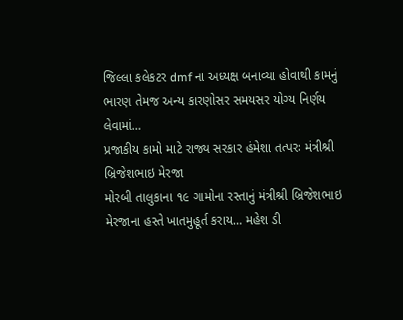જિલ્લા કલેકટર dmf ના અધ્યક્ષ બનાવ્યા હોવાથી કામનું ભારણ તેમજ અન્ય કારણોસર સમયસર યોગ્ય નિર્ણય લેવામાં…
પ્રજાકીય કામો માટે રાજ્ય સરકાર હંમેશા તત્પરઃ મંત્રીશ્રી બ્રિજેશભાઇ મેરજા
મોરબી તાલુકાના ૧૯ ગામોના રસ્તાનું મંત્રીશ્રી બ્રિજેશભાઇ મેરજાના હસ્તે ખાતમુહૂર્ત કરાય… મહેશ ડી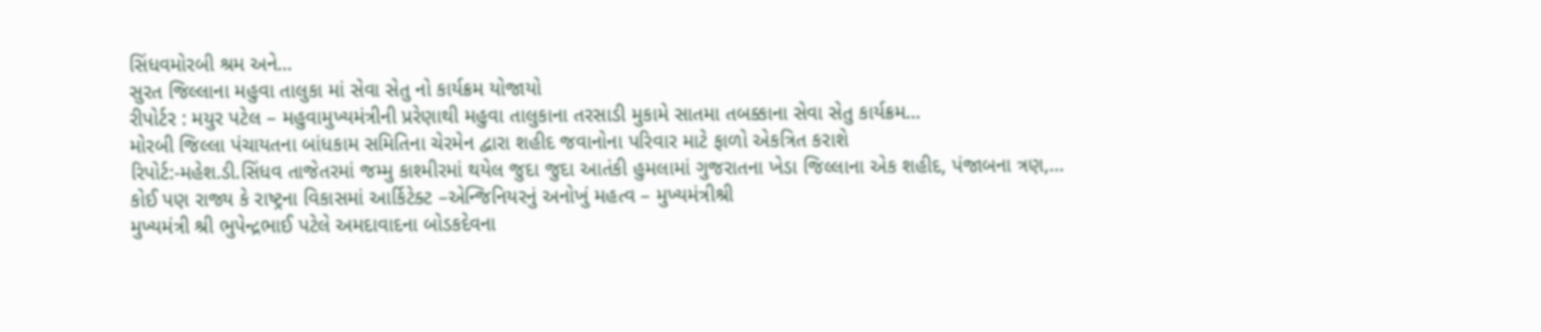સિંધવમોરબી શ્રમ અને…
સુરત જિલ્લાના મહુવા તાલુકા માં સેવા સેતુ નો કાર્યક્રમ યોજાયો
રીપોર્ટર : મયુર પટેલ – મહુવામુખ્યમંત્રીની પ્રરેણાથી મહુવા તાલુકાના તરસાડી મુકામે સાતમા તબક્કાના સેવા સેતુ કાર્યક્રમ…
મોરબી જિલ્લા પંચાયતના બાંધકામ સમિતિના ચેરમેન દ્વારા શહીદ જવાનોના પરિવાર માટે ફાળો એકત્રિત કરાશે
રિપોર્ટ:-મહેશ.ડી.સિંધવ તાજેતરમાં જમ્મુ કાશ્મીરમાં થયેલ જુદા જુદા આતંકી હુમલામાં ગુજરાતના ખેડા જિલ્લાના એક શહીદ, પંજાબના ત્રણ,…
કોઈ પણ રાજ્ય કે રાષ્ટ્રના વિકાસમાં આર્કિટેક્ટ –એન્જિનિયરનું અનોખું મહત્વ – મુખ્યમંત્રીશ્રી
મુખ્યમંત્રી શ્રી ભુપેન્દ્રભાઈ પટેલે અમદાવાદના બોડકદેવના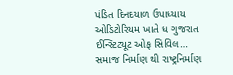પંડિત દિનદયાળ ઉપાધ્યાય ઓડિટોરિયમ ખાતે ધ ગુજરાત ઈન્સ્ટિટ્યૂટ ઓફ સિવિલ…
સમાજ નિર્માણ થી રાષ્ટ્રનિર્માણ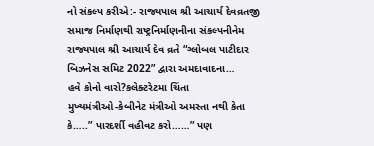નો સંકલ્પ કરીએ:- રાજ્યપાલ શ્રી આચાર્ય દેવવ્રતજી
સમાજ નિર્માણથી રાષ્ટ્રનિર્માણનીના સંકલ્પનીનેમ રાજ્યપાલ શ્રી આચાર્ય દેવ વ્રતે “ગ્લોબલ પાટીદાર બિઝનેસ સમિટ 2022” દ્વારા અમદાવાદના…
હવે કોનો વારો?કલેક્ટરેટમા ચિંતા
મુખ્યમંત્રીઓ-કેબીનેટ મંત્રીઓ અમસ્તા નથી કેતા કે…..” પારદર્શી વહીવટ કરો……” પણ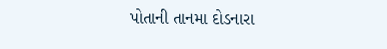પોતાની તાનમા દોડનારા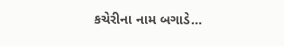કચેરીના નામ બગાડે…